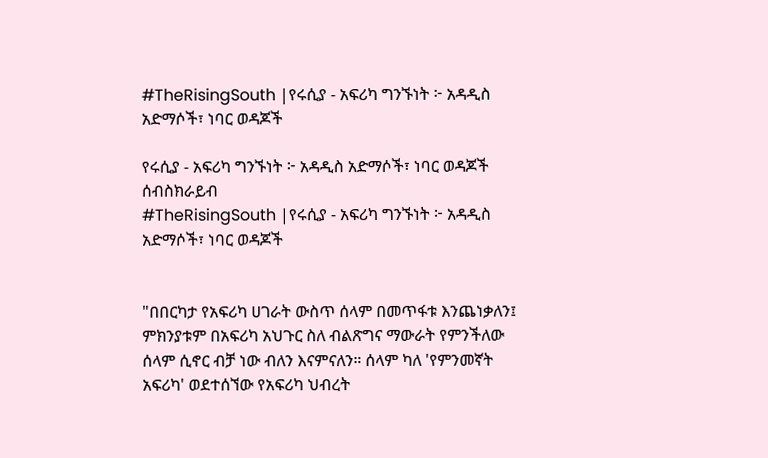#TheRisingSouth |የሩሲያ - አፍሪካ ግንኙነት ፦ አዳዲስ አድማሶች፣ ነባር ወዳጆች

የሩሲያ - አፍሪካ ግንኙነት ፦ አዳዲስ አድማሶች፣ ነባር ወዳጆች
ሰብስክራይብ
#TheRisingSouth |የሩሲያ - አፍሪካ ግንኙነት ፦ አዳዲስ አድማሶች፣ ነባር ወዳጆች


"በበርካታ የአፍሪካ ሀገራት ውስጥ ሰላም በመጥፋቱ እንጨነቃለን፤ ምክንያቱም በአፍሪካ አህጉር ስለ ብልጽግና ማውራት የምንችለው ሰላም ሲኖር ብቻ ነው ብለን እናምናለን። ሰላም ካለ 'የምንመኛት አፍሪካ' ወደተሰኘው የአፍሪካ ህብረት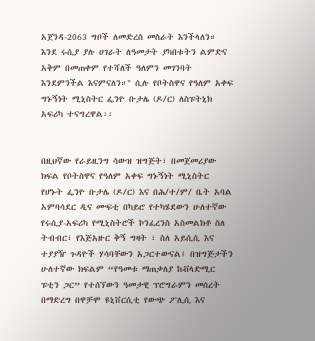አጀንዳ-2063 ግቦች ለመድረስ መስራት እንችላለን። እንደ ሩሲያ ያሉ ሀገራት ለዓመታት ያካበቱትን ልምድና አቅም በመጠቀም የተሻለች ዓለምን መገንባት እንደምንችል እናምናለን።" ሲሉ የቦትስዋና የዓለም አቀፍ ግኑኝነት ሚኒስትር ፌንዮ ቡታሌ (ዶ/ር) ለስፑትኒክ አፍሪካ ተናግረዋል፡፡


በዚህኛው የራይዚንግ ሳውዝ ዝግጅት፣ በመጀመሪያው ክፍል የቦትስዋና የዓለም አቀፍ ግኑኝነት ሚኒስትር የሆኑት ፌንዮ ቡታሌ (ዶ/ር) እና በሕ/ተ/ም/ ቤት አባል አምባሳደር ዲና ሙፍቲ በካይሮ የተካሄደውን ሁለተኛው የሩሲያ-አፍሪካ የሚኒስትሮች ኮንፈረንስ አስመልክቶ ስለ ትብብር፣ የእጅአዙር ቅኝ ግዛት ፣ ስለ አይሲሲ እና ተያያዥ ጉዳዮች ሃሳባቸውን አጋርተውናል፤ በዝግጅታችን ሁለተኛው ክፍልም “የዓመቱ ማጠቃለያ ከቭላድሚር ፑቲን ጋር” የተሰኘውን ዓመታዊ ፕሮግራምን መሰረት በማድረግ በዋቻሞ ዩኒቨርሲቲ የውጭ ፖሊሲ እና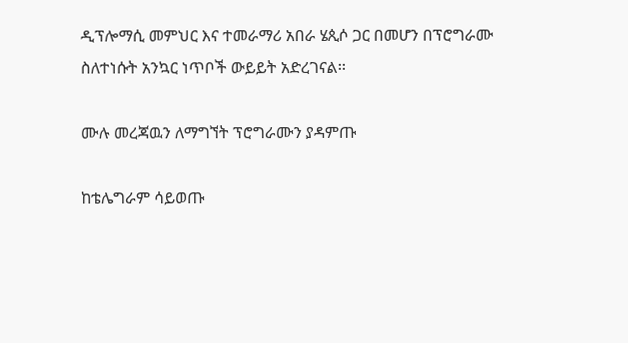ዲፕሎማሲ መምህር እና ተመራማሪ አበራ ሄጲሶ ጋር በመሆን በፕሮግራሙ ስለተነሱት አንኳር ነጥቦች ውይይት አድረገናል፡፡

ሙሉ መረጃዉን ለማግኘት ፕሮግራሙን ያዳምጡ

ከቴሌግራም ሳይወጡ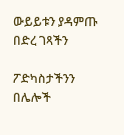ውይይቱን ያዳምጡ
በድረ ገጻችን

ፖድካስታችንን በሌሎች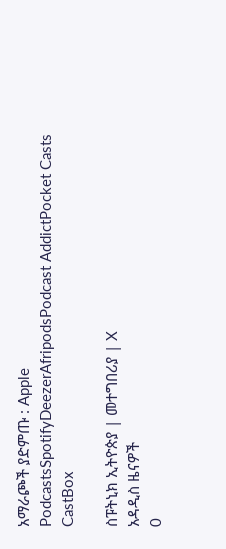አማራጮች ያድምጡ : Apple PodcastsSpotifyDeezerAfripodsPodcast AddictPocket Casts CastBox

ስፑትኒክ ኢትዮጵያ | መተግበሪያ | X
አዳዲስ ዜናዎች
0